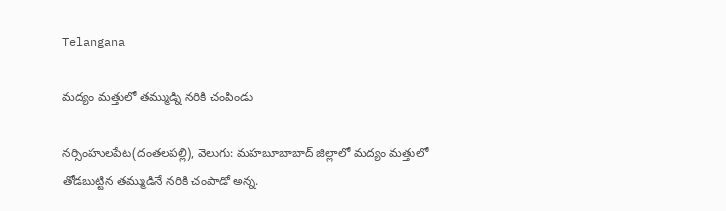Telangana

మద్యం మత్తులో తమ్ముడ్ని నరికి చంపిండు

నర్సింహులపేట(దంతలపల్లి), వెలుగు: మహబూబాబాద్ జిల్లాలో మద్యం మత్తులో తోడబుట్టిన తమ్ముడినే నరికి చంపాడో అన్న.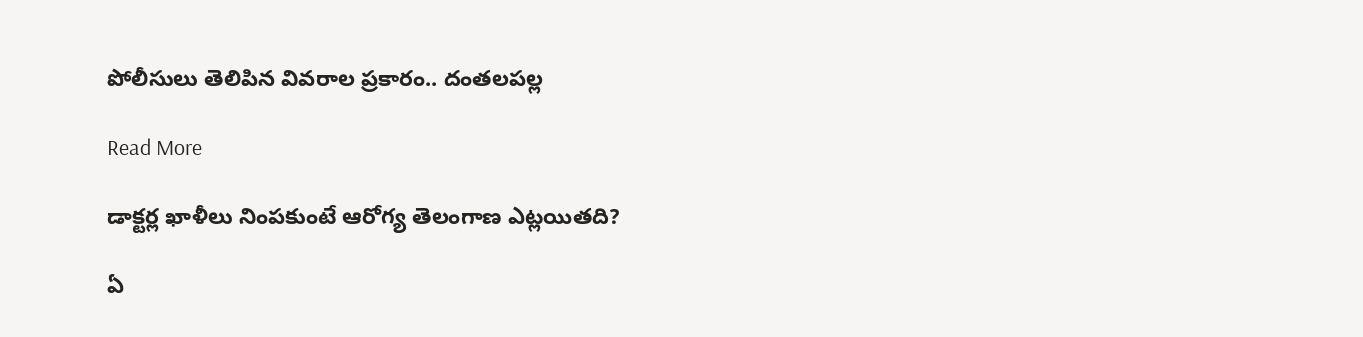పోలీసులు తెలిపిన వివరాల ప్రకారం.. దంతలపల్ల

Read More

డాక్టర్ల ఖాళీలు నింపకుంటే ఆరోగ్య తెలంగాణ ఎట్లయితది?

ఏ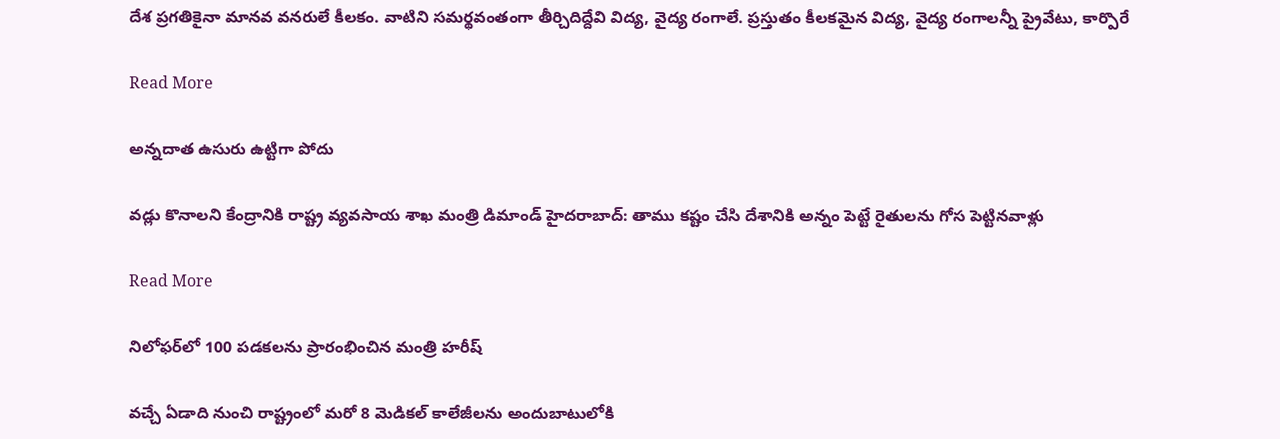దేశ ప్రగతికైనా మానవ వనరులే కీలకం. వాటిని సమర్థవంతంగా తీర్చిదిద్దేవి విద్య, వైద్య రంగాలే. ప్రస్తుతం కీలకమైన విద్య, వైద్య రంగాలన్నీ ప్రైవేటు, కార్పొరే

Read More

అన్నదాత ఉసురు ఉట్టిగా పోదు

వడ్లు కొనాలని కేంద్రానికి రాష్ట్ర వ్యవసాయ శాఖ మంత్రి డిమాండ్ హైదరాబాద్‌: తాము కష్టం చేసి దేశానికి అన్నం పెట్టే రైతులను గోస పెట్టినవాళ్లు

Read More

నిలోఫర్‌లో 100 పడకలను ప్రారంభించిన మంత్రి హరీష్

వచ్చే ఏడాది నుంచి రాష్ట్రంలో మరో 8 మెడికల్ కాలేజీలను అందుబాటులోకి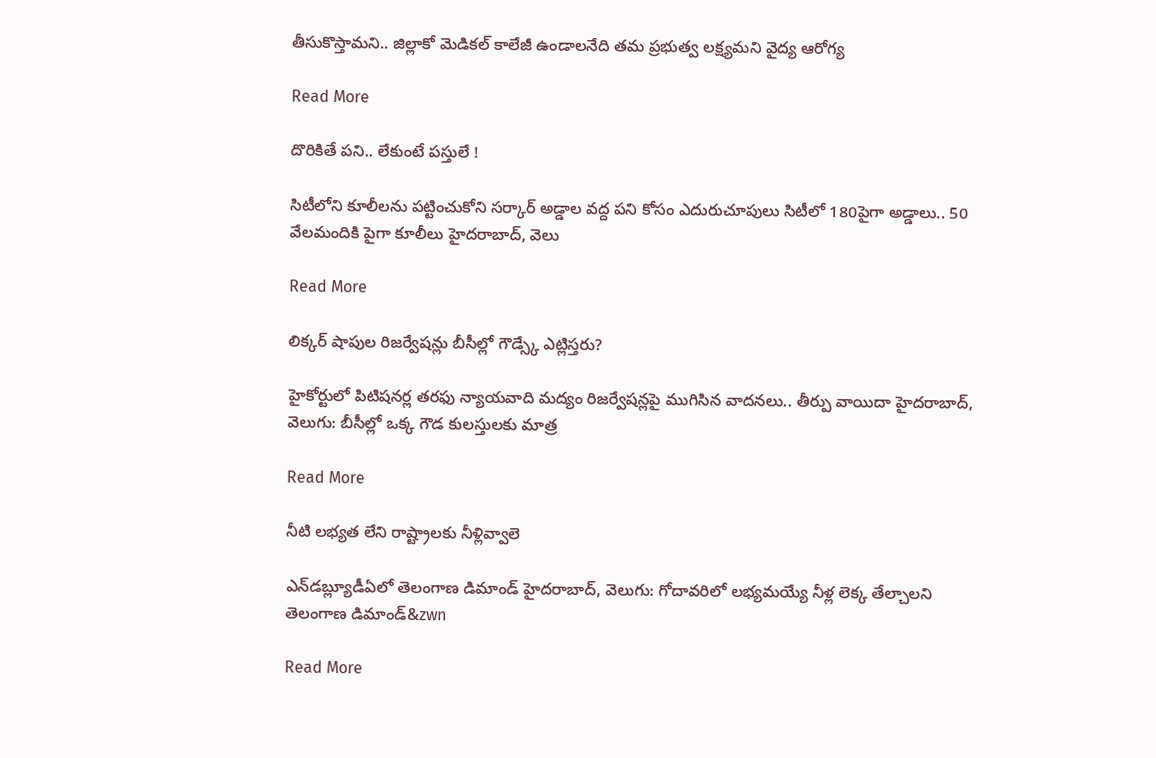తీసుకొస్తామని.. జిల్లాకో మెడికల్ కాలేజీ ఉండాలనేది తమ ప్రభుత్వ లక్ష్యమని వైద్య ఆరోగ్య

Read More

దొరికితే పని.. లేకుంటే పస్తులే !

సిటీలోని కూలీలను పట్టించుకోని సర్కార్ అడ్డాల వద్ద పని కోసం ఎదురుచూపులు సిటీలో 180పైగా అడ్డాలు.. 50 వేలమందికి పైగా కూలీలు హైదరాబాద్, వెలు

Read More

లిక్కర్ షాపుల రిజర్వేషన్లు బీసీల్లో గౌడ్స్కే ఎట్లిస్తరు?

హైకోర్టులో పిటిషనర్ల తరఫు న్యాయవాది మద్యం రిజర్వేషన్లపై ముగిసిన వాదనలు.. తీర్పు వాయిదా హైదరాబాద్, వెలుగు: బీసీల్లో ఒక్క గౌడ కులస్తులకు మాత్ర

Read More

నీటి లభ్యత లేని రాష్ట్రాలకు నీళ్లివ్వాలె

ఎన్‌‌డబ్ల్యూడీఏలో తెలంగాణ డిమాండ్ హైదరాబాద్‌‌, వెలుగు: గోదావరిలో లభ్యమయ్యే నీళ్ల లెక్క తేల్చాలని తెలంగాణ డిమాండ్‌&zwn

Read More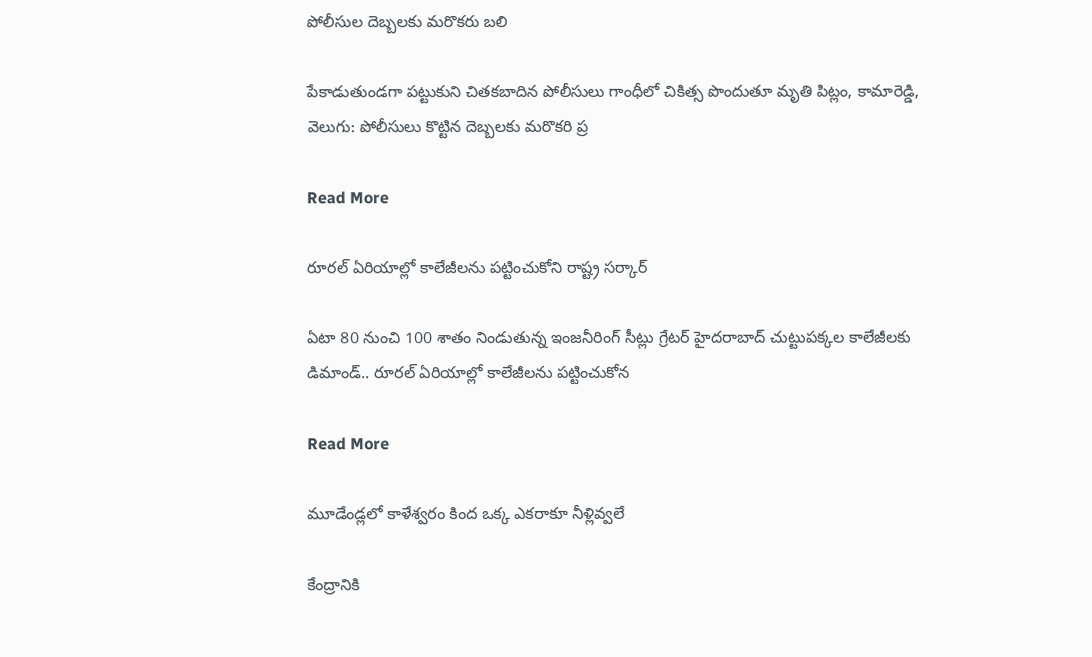పోలీసుల దెబ్బలకు మరొకరు బలి

పేకాడుతుండగా పట్టుకుని చితకబాదిన పోలీసులు గాంధీలో చికిత్స పొందుతూ మృతి పిట్లం, కామారెడ్డి, వెలుగు: పోలీసులు కొట్టిన దెబ్బలకు మరొకరి ప్ర

Read More

రూరల్ ఏరియాల్లో కాలేజీలను పట్టించుకోని రాష్ట్ర సర్కార్

ఏటా 80 నుంచి 100 శాతం నిండుతున్న ఇంజనీరింగ్ సీట్లు గ్రేటర్ హైదరాబాద్ చుట్టుపక్కల కాలేజీలకు డిమాండ్.. రూరల్ ఏరియాల్లో కాలేజీలను పట్టించుకోన

Read More

మూడేండ్లలో కాళేశ్వరం కింద ఒక్క ఎకరాకూ నీళ్లివ్వలే

కేంద్రానికి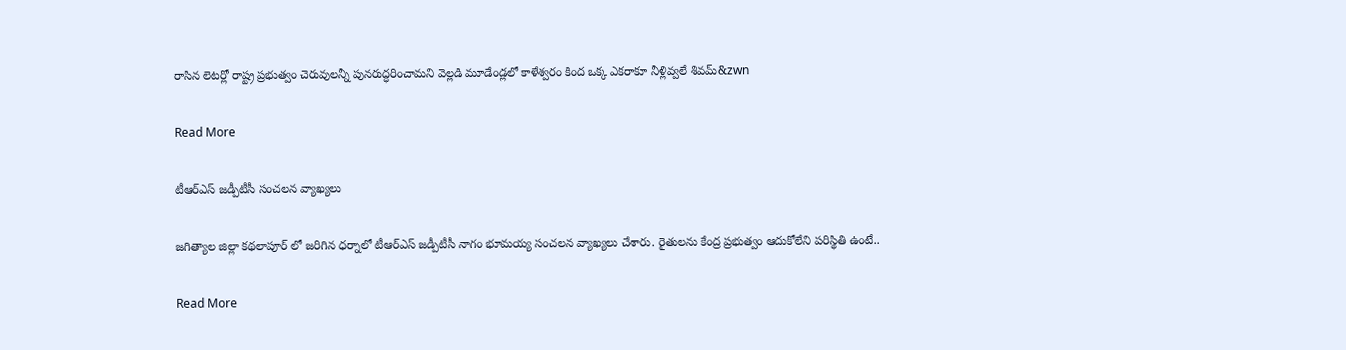రాసిన లెటర్లో రాష్ట్ర ప్రభుత్వం చెరువులన్నీ పునరుద్ధరించామని వెల్లడి మూడేండ్లలో కాళేశ్వరం కింద ఒక్క ఎకరాకూ నీళ్లివ్వలే శివమ్&zwn

Read More

టీఆర్ఎస్ జడ్పీటీసీ సంచలన వ్యాఖ్యలు

జగిత్యాల జిల్లా కథలాపూర్ లో జరిగిన ధర్నాలో టీఆర్ఎస్ జడ్పీటీసీ నాగం భూమయ్య సంచలన వ్యాఖ్యలు చేశారు. రైతులను కేంద్ర ప్రభుత్వం ఆదుకోలేని పరిస్థితి ఉంటే..

Read More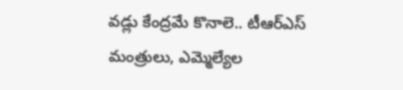వడ్లు కేంద్రమే కొనాలె.. టీఆర్‌‌ఎస్ మంత్రులు, ఎమ్మెల్యేల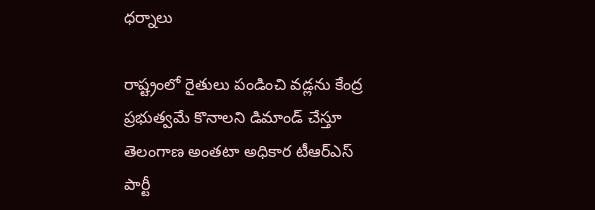ధర్నాలు

రాష్ట్రంలో రైతులు పండించి వడ్లను కేంద్ర ప్రభుత్వమే కొనాలని డిమాండ్ చేస్తూ తెలంగాణ అంతటా అధికార టీఆర్‌‌ఎస్ పార్టీ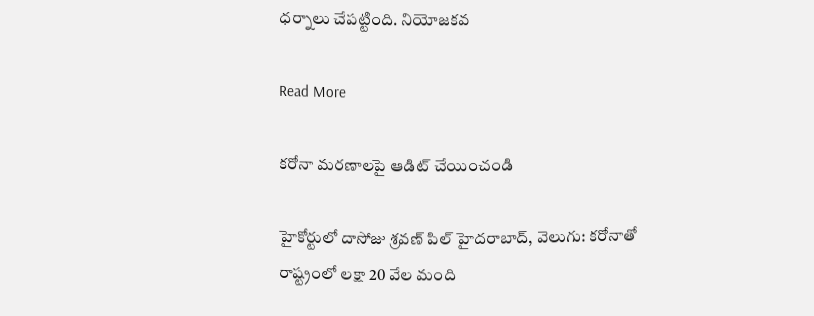ధర్నాలు చేపట్టింది. నియోజకవ

Read More

కరోనా మరణాలపై ఆడిట్ చేయించండి

హైకోర్టులో దాసోజు శ్రవణ్ పిల్ హైదరాబాద్, వెలుగు: కరోనాతో రాష్ట్రంలో లక్షా 20 వేల మంది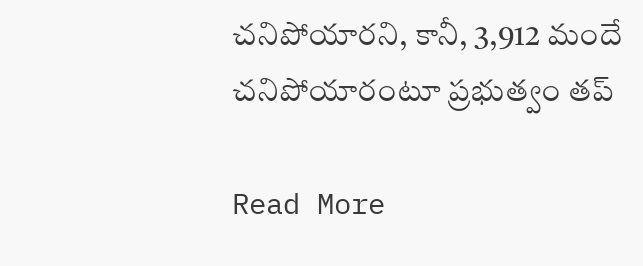చనిపోయారని, కానీ, 3,912 మందే చనిపోయారంటూ ప్రభుత్వం తప్

Read More